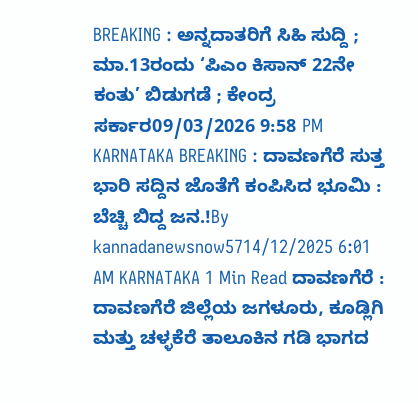BREAKING : ಅನ್ನದಾತರಿಗೆ ಸಿಹಿ ಸುದ್ದಿ ; ಮಾ.13ರಂದು ‘ಪಿಎಂ ಕಿಸಾನ್ 22ನೇ ಕಂತು’ ಬಿಡುಗಡೆ ; ಕೇಂದ್ರ ಸರ್ಕಾರ09/03/2026 9:58 PM
KARNATAKA BREAKING : ದಾವಣಗೆರೆ ಸುತ್ತ ಭಾರಿ ಸದ್ದಿನ ಜೊತೆಗೆ ಕಂಪಿಸಿದ ಭೂಮಿ : ಬೆಚ್ಚಿ ಬಿದ್ದ ಜನ.!By kannadanewsnow5714/12/2025 6:01 AM KARNATAKA 1 Min Read ದಾವಣಗೆರೆ : ದಾವಣಗೆರೆ ಜಿಲ್ಲೆಯ ಜಗಳೂರು, ಕೂಡ್ಲಿಗಿ ಮತ್ತು ಚಳ್ಳಕೆರೆ ತಾಲೂಕಿನ ಗಡಿ ಭಾಗದ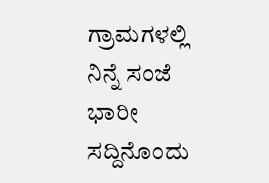ಗ್ರಾಮಗಳಲ್ಲಿ ನಿನ್ನೆ ಸಂಜೆ ಭಾರೀ ಸದ್ದಿನೊಂದು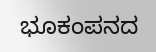ಭೂಕಂಪನದ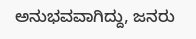ಅನುಭವವಾಗಿದ್ದು, ಜನರು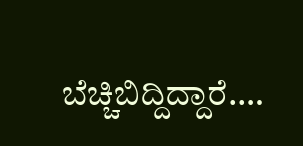ಬೆಚ್ಚಿಬಿದ್ದಿದ್ದಾರೆ.…